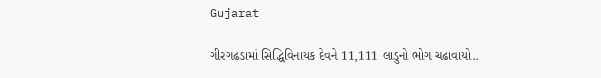Gujarat

ગીરગઢડામાં સિદ્ધિવિનાયક દેવને 11,111 લાડુનો ભોગ ચઢાવાયો..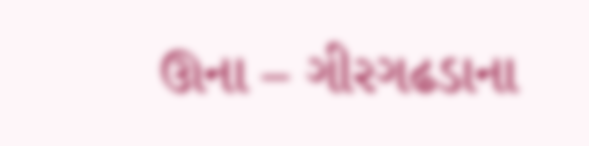ઊના – ગીરગઢડાના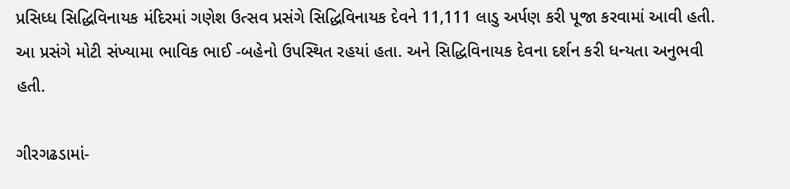પ્રસિધ્ધ સિદ્ધિવિનાયક મંદિરમાં ગણેશ ઉત્સવ પ્રસંગે સિદ્ધિવિનાયક દેવને 11,111 લાડુ અર્પણ કરી પૂજા કરવામાં આવી હતી. આ પ્રસંગે મોટી સંખ્યામા ભાવિક ભાઈ -બહેનો ઉપસ્થિત રહયાં હતા. અને સિદ્ધિવિનાયક દેવના દર્શન કરી ધન્યતા અનુભવી હતી.

ગીરગઢડામાં-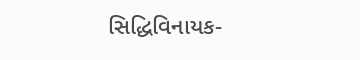સિદ્ધિવિનાયક-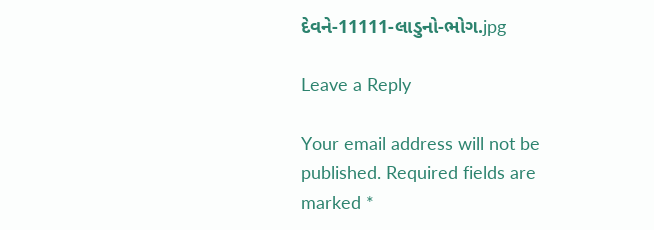દેવને-11111-લાડુનો-ભોગ.jpg

Leave a Reply

Your email address will not be published. Required fields are marked *